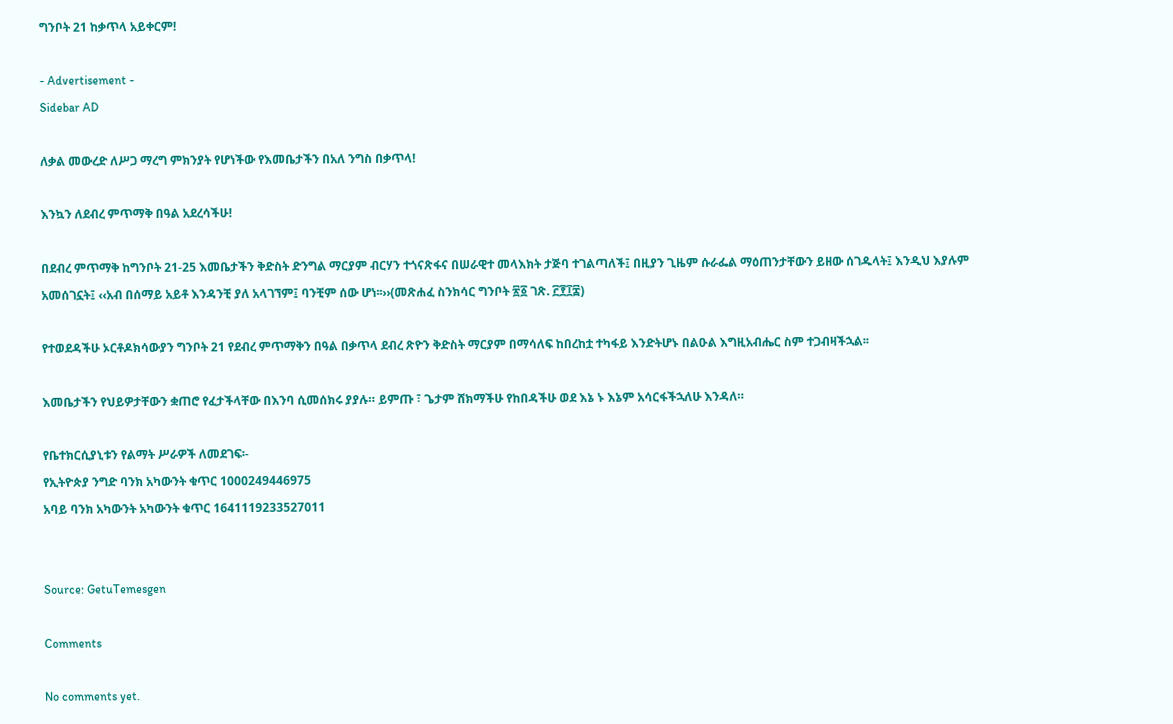ግንቦት 21 ከቃጥላ አይቀርም!

- Advertisement -
Sidebar AD

ለቃል መውረድ ለሥጋ ማረግ ምክንያት የሆነችው የእመቤታችን በአለ ንግስ በቃጥላ!

እንኳን ለደብረ ምጥማቅ በዓል አደረሳችሁ!

በደብረ ምጥማቅ ከግንቦት 21-25 እመቤታችን ቅድስት ድንግል ማርያም ብርሃን ተጎናጽፋና በሠራዊተ መላእክት ታጅባ ተገልጣለች፤ በዚያን ጊዜም ሱራፌል ማዕጠንታቸውን ይዘው ሰገዱላት፤ እንዲህ እያሉም አመሰገኗት፤ ‹‹አብ በሰማይ አይቶ እንዳንቺ ያለ አላገኘም፤ ባንቺም ሰው ሆነ፡፡››(መጽሐፈ ስንክሳር ግንቦት ፳፩ ገጽ. ፫፻፲፰)

የተወደዳችሁ ኦርቶዶክሳውያን ግንቦት 21 የደብረ ምጥማቅን በዓል በቃጥላ ደብረ ጽዮን ቅድስት ማርያም በማሳለፍ ከበረከቷ ተካፋይ እንድትሆኑ በልዑል እግዚአብሔር ስም ተጋብዛችኋል፡፡

እመቤታችን የህይዎታቸውን ቋጠሮ የፈታችላቸው በእንባ ሲመሰክሩ ያያሉ። ይምጡ ፣ ጌታም ሸክማችሁ የከበዳችሁ ወደ እኔ ኑ እኔም አሳርፋችኋለሁ እንዳለ።

የቤተክርሲያኒቱን የልማት ሥራዎች ለመደገፍ፡-
የኢትዮጵያ ንግድ ባንክ አካውንት ቁጥር 1000249446975
አባይ ባንክ አካውንት አካውንት ቁጥር 1641119233527011


Source: GetuTemesgen

Comments

No comments yet.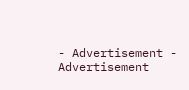- Advertisement -
Advertisement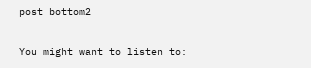post bottom2

You might want to listen to: